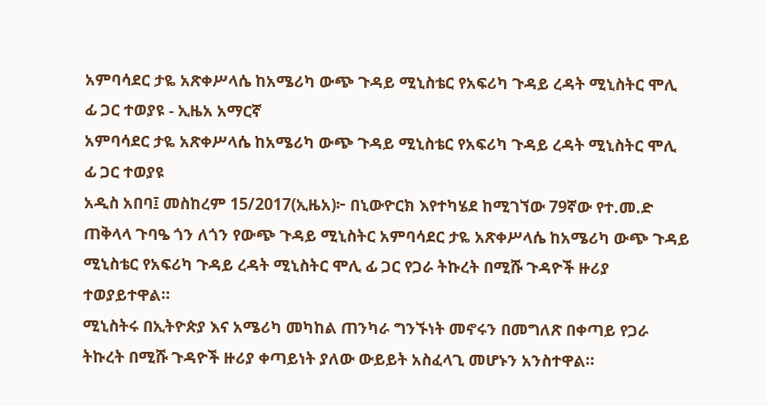አምባሳደር ታዬ አጽቀሥላሴ ከአሜሪካ ውጭ ጉዳይ ሚኒስቴር የአፍሪካ ጉዳይ ረዳት ሚኒስትር ሞሊ ፊ ጋር ተወያዩ - ኢዜአ አማርኛ
አምባሳደር ታዬ አጽቀሥላሴ ከአሜሪካ ውጭ ጉዳይ ሚኒስቴር የአፍሪካ ጉዳይ ረዳት ሚኒስትር ሞሊ ፊ ጋር ተወያዩ
አዲስ አበባ፤ መስከረም 15/2017(ኢዜአ)፦ በኒውዮርክ እየተካሄደ ከሚገኘው 79ኛው የተ.መ.ድ ጠቅላላ ጉባዔ ጎን ለጎን የውጭ ጉዳይ ሚኒስትር አምባሳደር ታዬ አጽቀሥላሴ ከአሜሪካ ውጭ ጉዳይ ሚኒስቴር የአፍሪካ ጉዳይ ረዳት ሚኒስትር ሞሊ ፊ ጋር የጋራ ትኩረት በሚሹ ጉዳዮች ዙሪያ ተወያይተዋል።
ሚኒስትሩ በኢትዮጵያ እና አሜሪካ መካከል ጠንካራ ግንኙነት መኖሩን በመግለጽ በቀጣይ የጋራ ትኩረት በሚሹ ጉዳዮች ዙሪያ ቀጣይነት ያለው ውይይት አስፈላጊ መሆኑን አንስተዋል።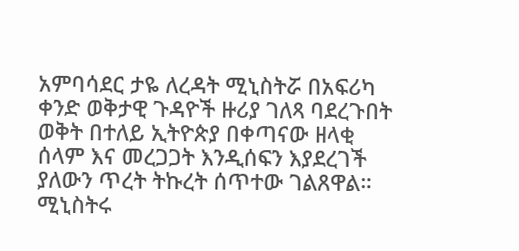አምባሳደር ታዬ ለረዳት ሚኒስትሯ በአፍሪካ ቀንድ ወቅታዊ ጉዳዮች ዙሪያ ገለጻ ባደረጉበት ወቅት በተለይ ኢትዮጵያ በቀጣናው ዘላቂ ሰላም እና መረጋጋት እንዲሰፍን እያደረገች ያለውን ጥረት ትኩረት ሰጥተው ገልጸዋል።
ሚኒስትሩ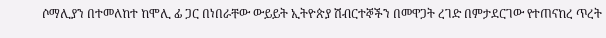ሶማሊያን በተመለከተ ከሞሊ ፊ ጋር በነበራቸው ውይይት ኢትዮጵያ ሽብርተኞችን በመዋጋት ረገድ በምታደርገው የተጠናከረ ጥረት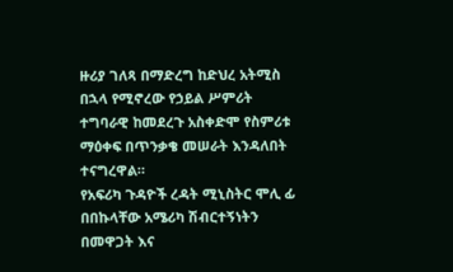ዙሪያ ገለጻ በማድረግ ከድህረ አትሚስ በኋላ የሚኖረው የኃይል ሥምሪት ተግባራዊ ከመደረጉ አስቀድሞ የስምሪቱ ማዕቀፍ በጥንቃቄ መሠራት እንዳለበት ተናግረዋል።
የአፍሪካ ጉዳዮች ረዳት ሚኒስትር ሞሊ ፊ በበኩላቸው አሜሪካ ሽብርተኝነትን በመዋጋት እና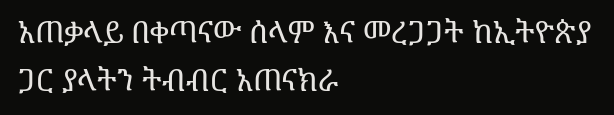አጠቃላይ በቀጣናው ሰላም እና መረጋጋት ከኢትዮጵያ ጋር ያላትን ትብብር አጠናክራ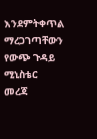እንደምትቀጥል ማረጋገጣቸውን የውጭ ጉዳይ ሚኒስቴር መረጃ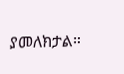ያመለክታል።